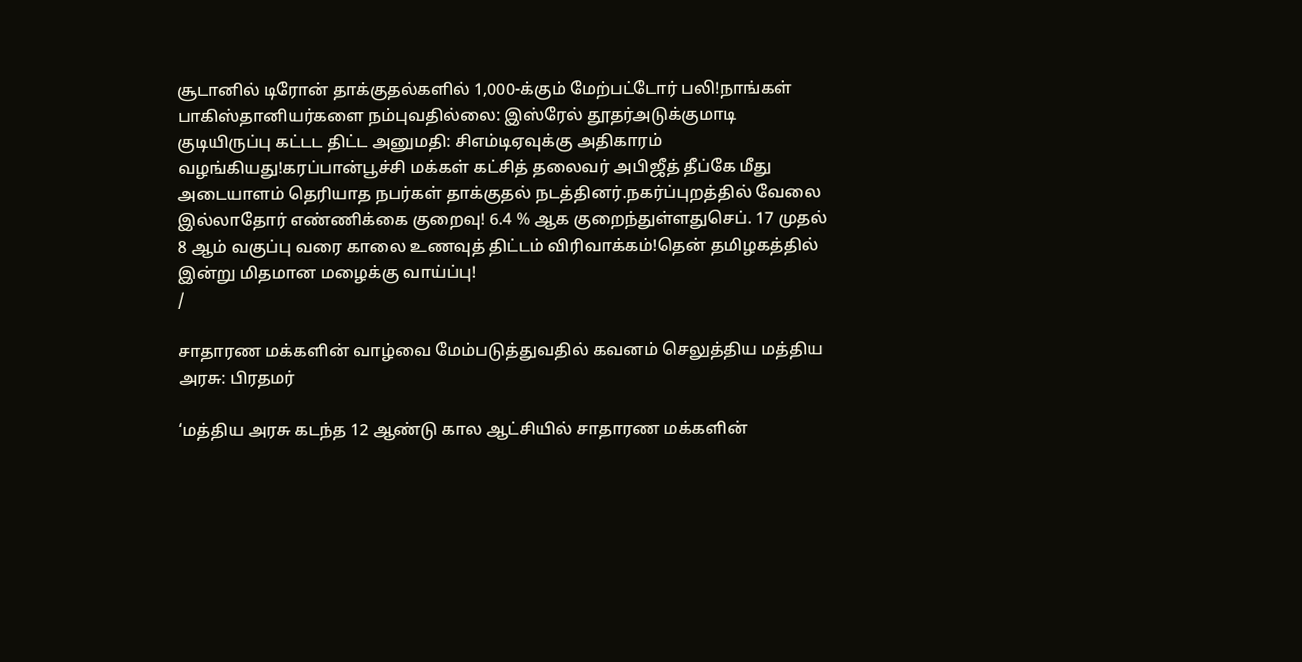சூடானில் டிரோன் தாக்குதல்களில் 1,000-க்கும் மேற்பட்டோர் பலி!நாங்கள் பாகிஸ்தானியர்களை நம்புவதில்லை: இஸ்ரேல் தூதர்அடுக்குமாடி குடியிருப்பு கட்டட திட்ட அனுமதி: சிஎம்டிஏவுக்கு அதிகாரம் வழங்கியது!கரப்பான்பூச்சி மக்கள் கட்சித் தலைவர் அபிஜீத் தீப்கே மீது அடையாளம் தெரியாத நபர்கள் தாக்குதல் நடத்தினர்.நகர்ப்புறத்தில் வேலை இல்லாதோர் எண்ணிக்கை குறைவு! 6.4 % ஆக குறைந்துள்ளதுசெப். 17 முதல் 8 ஆம் வகுப்பு வரை காலை உணவுத் திட்டம் விரிவாக்கம்!தென் தமிழகத்தில் இன்று மிதமான மழைக்கு வாய்ப்பு!
/

சாதாரண மக்களின் வாழ்வை மேம்படுத்துவதில் கவனம் செலுத்திய மத்திய அரசு: பிரதமர்

‘மத்திய அரசு கடந்த 12 ஆண்டு கால ஆட்சியில் சாதாரண மக்களின்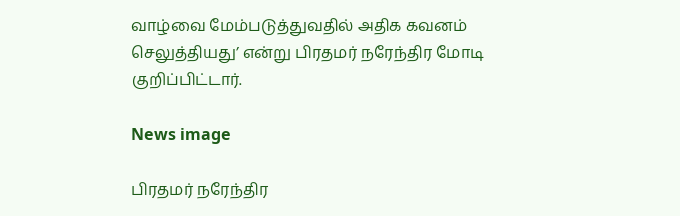வாழ்வை மேம்படுத்துவதில் அதிக கவனம் செலுத்தியது’ என்று பிரதமர் நரேந்திர மோடி குறிப்பிட்டார்.

News image

பிரதமர் நரேந்திர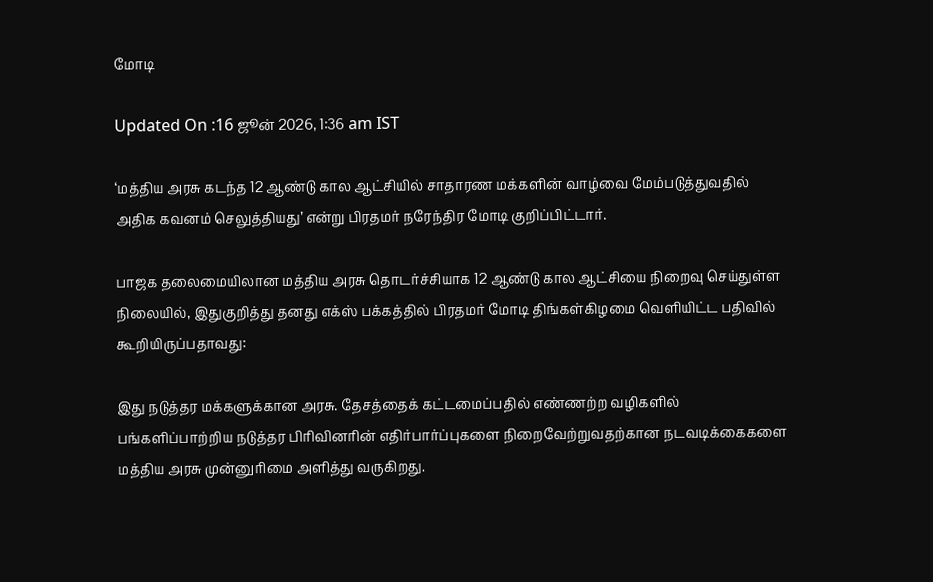மோடி

Updated On :16 ஜூன் 2026, 1:36 am IST

‘மத்திய அரசு கடந்த 12 ஆண்டு கால ஆட்சியில் சாதாரண மக்களின் வாழ்வை மேம்படுத்துவதில் அதிக கவனம் செலுத்தியது’ என்று பிரதமர் நரேந்திர மோடி குறிப்பிட்டார்.

பாஜக தலைமையிலான மத்திய அரசு தொடர்ச்சியாக 12 ஆண்டு கால ஆட்சியை நிறைவு செய்துள்ள நிலையில், இதுகுறித்து தனது எக்ஸ் பக்கத்தில் பிரதமர் மோடி திங்கள்கிழமை வெளியிட்ட பதிவில் கூறியிருப்பதாவது:

இது நடுத்தர மக்களுக்கான அரசு. தேசத்தைக் கட்டமைப்பதில் எண்ணற்ற வழிகளில் பங்களிப்பாற்றிய நடுத்தர பிரிவினரின் எதிர்பார்ப்புகளை நிறைவேற்றுவதற்கான நடவடிக்கைகளை மத்திய அரசு முன்னுரிமை அளித்து வருகிறது.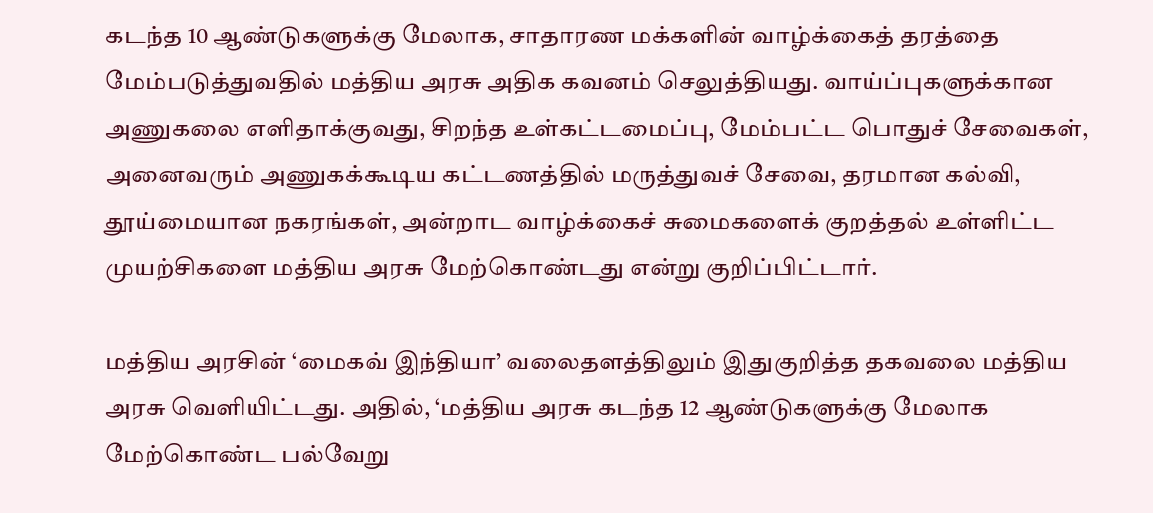கடந்த 10 ஆண்டுகளுக்கு மேலாக, சாதாரண மக்களின் வாழ்க்கைத் தரத்தை மேம்படுத்துவதில் மத்திய அரசு அதிக கவனம் செலுத்தியது. வாய்ப்புகளுக்கான அணுகலை எளிதாக்குவது, சிறந்த உள்கட்டமைப்பு, மேம்பட்ட பொதுச் சேவைகள், அனைவரும் அணுகக்கூடிய கட்டணத்தில் மருத்துவச் சேவை, தரமான கல்வி, தூய்மையான நகரங்கள், அன்றாட வாழ்க்கைச் சுமைகளைக் குறத்தல் உள்ளிட்ட முயற்சிகளை மத்திய அரசு மேற்கொண்டது என்று குறிப்பிட்டார்.

மத்திய அரசின் ‘மைகவ் இந்தியா’ வலைதளத்திலும் இதுகுறித்த தகவலை மத்திய அரசு வெளியிட்டது. அதில், ‘மத்திய அரசு கடந்த 12 ஆண்டுகளுக்கு மேலாக மேற்கொண்ட பல்வேறு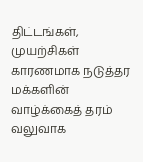திட்டங்கள், முயற்சிகள் காரணமாக நடுத்தர மக்களின் வாழ்க்கைத் தரம் வலுவாக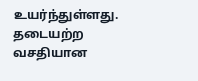உயர்ந்துள்ளது. தடையற்ற வசதியான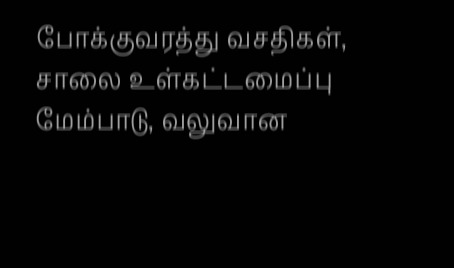போக்குவரத்து வசதிகள், சாலை உள்கட்டமைப்பு மேம்பாடு, வலுவான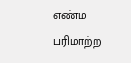எண்ம பரிமாற்ற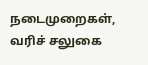நடைமுறைகள், வரிச் சலுகை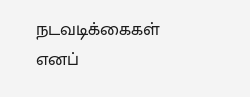நடவடிக்கைகள் எனப்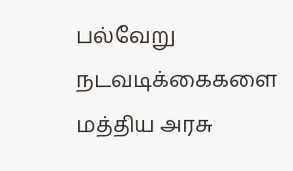பல்வேறு நடவடிக்கைகளை மத்திய அரசு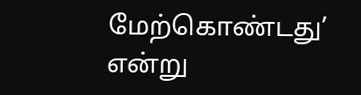மேற்கொண்டது’ என்று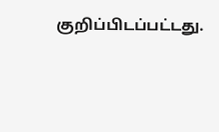குறிப்பிடப்பட்டது.